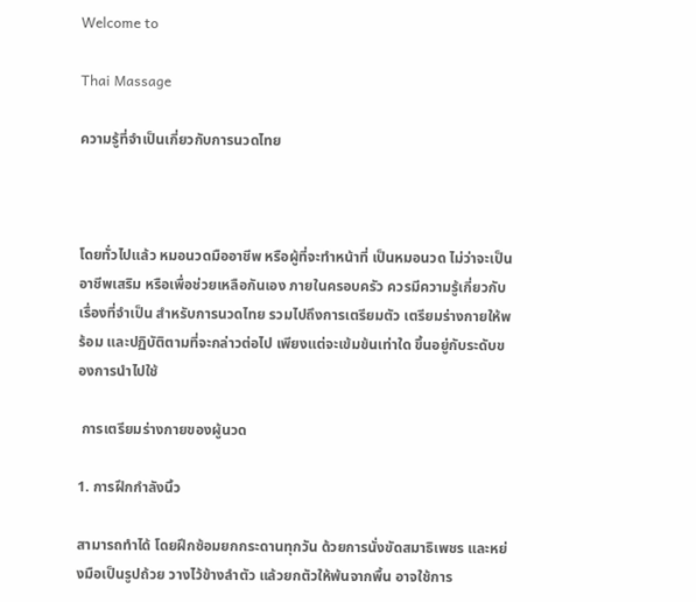Welcome to

Thai Massage

ความรู้ที่จำเป็นเกี่ยวกับการนวดไทย



โดยทั่วไปแล้ว หมอนวดมืออาชีพ หรือผู้ที่จะทำหน้าที่ เป็นหมอนวด ไม่ว่าจะเป็นอาชีพเสริม หรือเพื่อช่วยเหลือกันเอง ภายในครอบครัว ควรมีความรู้เกี่ยวกับเรื่องที่จำเป็น สำหรับการนวดไทย รวมไปถึงการเตรียมตัว เตรียมร่างกายให้พร้อม และปฏิบัติตามที่จะกล่าวต่อไป เพียงแต่จะเข้มข้นเท่าใด ขึ้นอยู่กับระดับของการนำไปใช้

 การเตรียมร่างกายของผู้นวด

1. การฝึกกำลังนิ้ว

สามารถทำได้ โดยฝึกซ้อมยกกระดานทุกวัน ด้วยการนั่งขัดสมาธิเพชร และหย่งมือเป็นรูปถ้วย วางไว้ข้างลำตัว แล้วยกตัวให้พ้นจากพื้น อาจใช้การ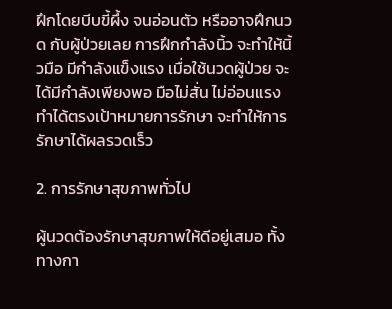ฝึกโดยบีบขี้ผึ้ง จนอ่อนตัว หรืออาจฝึกนวด กับผู้ป่วยเลย การฝึกกำลังนิ้ว จะทำให้นิ้วมือ มีกำลังแข็งแรง เมื่อใช้นวดผู้ป่วย จะได้มีกำลังเพียงพอ มือไม่สั่น ไม่อ่อนแรง ทำได้ตรงเป้าหมายการรักษา จะทำให้การรักษาได้ผลรวดเร็ว

2. การรักษาสุขภาพทั่วไป

ผู้นวดต้องรักษาสุขภาพให้ดีอยู่เสมอ ทั้งทางกา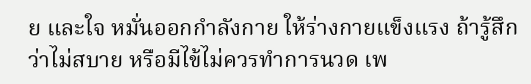ย และใจ หมั่นออกกำลังกาย ให้ร่างกายแข็งแรง ถ้ารู้สึกว่าไม่สบาย หรือมีไข้ไม่ควรทำการนวด เพ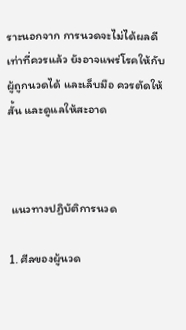ราะนอกจาก การนวดจะไม่ได้ผลดี เท่าที่ควรแล้ว ยังอาจแพร่โรคให้กับผู้ถูกนวดได้ และเล็บมือ ควรตัดให้สั้น และดูแลให้สะอาด



 แนวทางปฏิบัติการนวด

1. ศีลของผู้นวด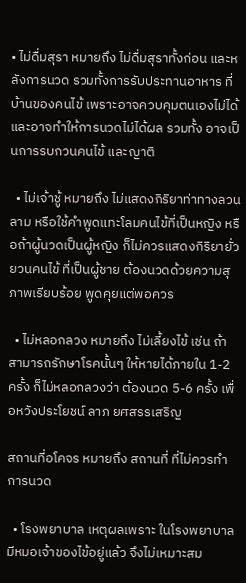• ไม่ดื่มสุรา หมายถึง ไม่ดื่มสุราทั้งก่อน และหลังการนวด รวมทั้งการรับประทานอาหาร ที่บ้านของคนไข้ เพราะอาจควบคุมตนเองไม่ได้ และอาจทำให้การนวดไม่ได้ผล รวมทั้ง อาจเป็นการรบกวนคนไข้ และญาติ

  • ไม่เจ้าชู้ หมายถึง ไม่แสดงกิริยาท่าทางลวนลาม หรือใช้คำพูดแทะโลมคนไข้ที่เป็นหญิง หรือถ้าผู้นวดเป็นผู้หญิง ก็ไม่ควรแสดงกิริยายั่วยวนคนไข้ ที่เป็นผู้ชาย ต้องนวดด้วยความสุภาพเรียบร้อย พูดคุยแต่พอควร

  • ไม่หลอกลวง หมายถึง ไม่เลี้ยงไข้ เช่น ถ้าสามารถรักษาโรคนั้นๆ ให้หายได้ภายใน 1-2 ครั้ง ก็ไม่หลอกลวงว่า ต้องนวด 5-6 ครั้ง เพื่อหวังประโยชน์ ลาภ ยศสรรเสริญ

สถานที่อโคจร หมายถึง สถานที่ ที่ไม่ควรทำการนวด

  • โรงพยาบาล เหตุผลเพราะ ในโรงพยาบาล มีหมอเจ้าของไข้อยู่แล้ว จึงไม่เหมาะสม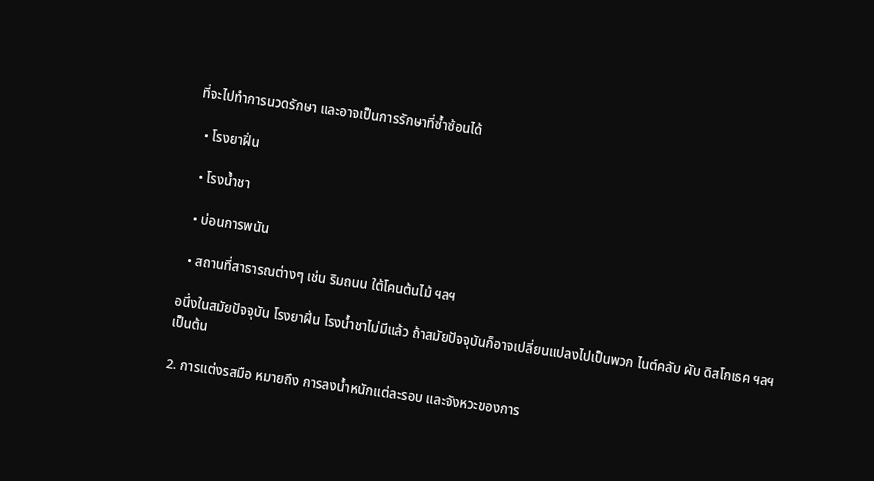ที่จะไปทำการนวดรักษา และอาจเป็นการรักษาที่ซ้ำซ้อนได้

  • โรงยาฝิ่น

  • โรงน้ำชา

  • บ่อนการพนัน

  • สถานที่สาธารณต่างๆ เช่น ริมถนน ใต้โคนต้นไม้ ฯลฯ

อนึ่งในสมัยปัจจุบัน โรงยาฝิ่น โรงน้ำชาไม่มีแล้ว ถ้าสมัยปัจจุบันก็อาจเปลี่ยนแปลงไปเป็นพวก ไนต์คลับ ผับ ดิสโกเธค ฯลฯ เป็นต้น

2. การแต่งรสมือ หมายถึง การลงน้ำหนักแต่ละรอบ และจังหวะของการ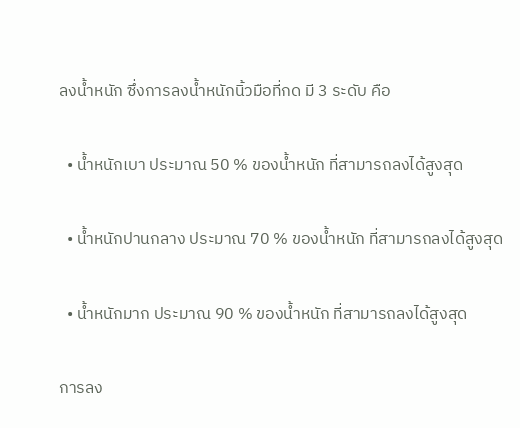ลงน้ำหนัก ซึ่งการลงน้ำหนักนิ้วมือที่กด มี 3 ระดับ คือ

  • น้ำหนักเบา ประมาณ 50 % ของน้ำหนัก ที่สามารถลงได้สูงสุด

  • น้ำหนักปานกลาง ประมาณ 70 % ของน้ำหนัก ที่สามารถลงได้สูงสุด

  • น้ำหนักมาก ประมาณ 90 % ของน้ำหนัก ที่สามารถลงได้สูงสุด

การลง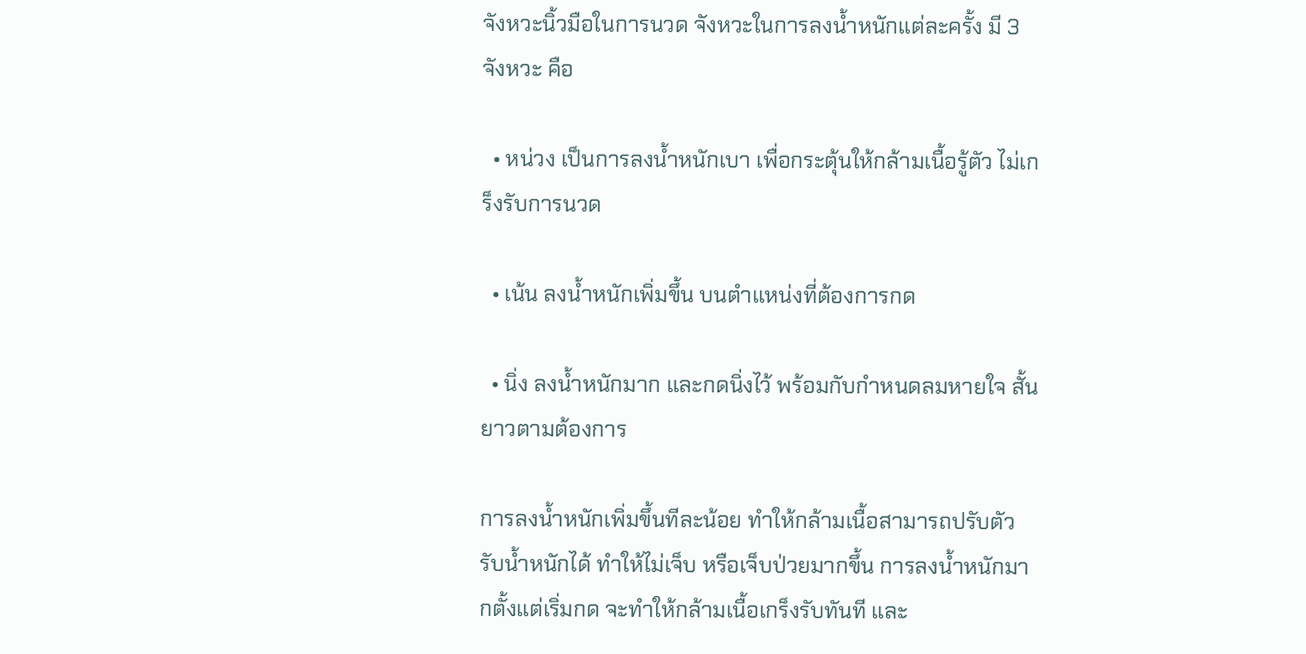จังหวะนิ้วมือในการนวด จังหวะในการลงน้ำหนักแต่ละครั้ง มี 3 จังหวะ คือ

  • หน่วง เป็นการลงน้ำหนักเบา เพื่อกระตุ้นให้กล้ามเนื้อรู้ตัว ไม่เกร็งรับการนวด

  • เน้น ลงน้ำหนักเพิ่มขึ้น บนตำแหน่งที่ต้องการกด

  • นิ่ง ลงน้ำหนักมาก และกดนิ่งไว้ พร้อมกับกำหนดลมหายใจ สั้นยาวตามต้องการ

การลงน้ำหนักเพิ่มขึ้นทีละน้อย ทำให้กล้ามเนื้อสามารถปรับตัว รับน้ำหนักได้ ทำให้ไม่เจ็บ หรือเจ็บป่วยมากขึ้น การลงน้ำหนักมากตั้งแต่เริ่มกด จะทำให้กล้ามเนื้อเกร็งรับทันที และ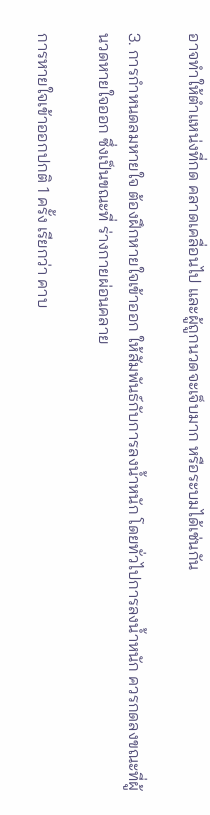อาจทำให้ตำแหน่งที่กด คลาดเคลื่อนไป และผู้ถูกนวดจะเจ็บมาก หรือระบมได้เช่นกัน

3. การกำหนดลมหายใจ ต้องฝึกหายใจเข้าออก ให้สัมพันธ์กับการลงน้ำหนัก โดยทั่วไปการลงน้ำหนัก ควรกดลงขณะที่ผู้นวดหายใจออก ซึ่งเป็นขณะที่ ร่างกายผ่อนคลาย

การหายใจเข้าออกปกติ 1 ครั้ง เรียกว่า คาบ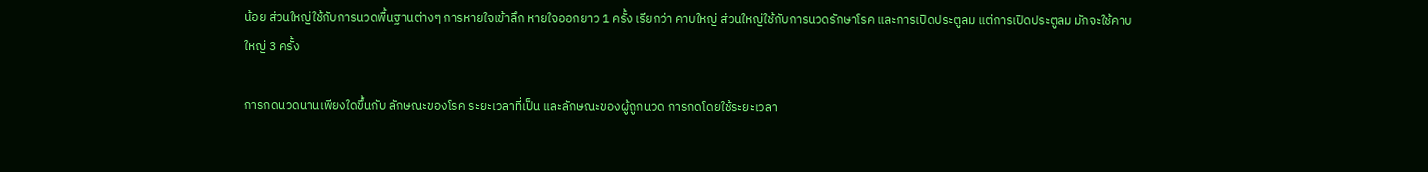น้อย ส่วนใหญ่ใช้กับการนวดพื้นฐานต่างๆ การหายใจเข้าลึก หายใจออกยาว 1 ครั้ง เรียกว่า คาบใหญ่ ส่วนใหญ่ใช้กับการนวดรักษาโรค และการเปิดประตูลม แต่การเปิดประตูลม มักจะใช้คาบใหญ่ 3 ครั้ง

การกดนวดนานเพียงใดขึ้นกับ ลักษณะของโรค ระยะเวลาที่เป็น และลักษณะของผู้ถูกนวด การกดโดยใช้ระยะเวลา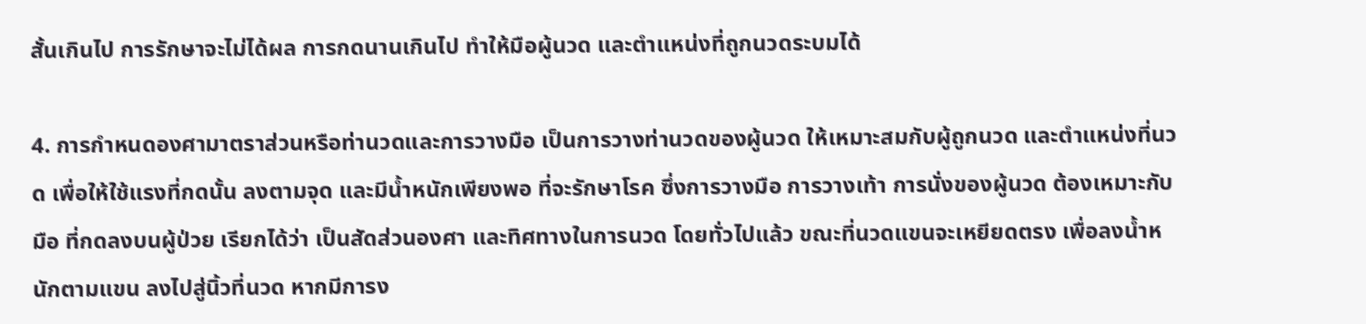สั้นเกินไป การรักษาจะไม่ได้ผล การกดนานเกินไป ทำให้มือผู้นวด และตำแหน่งที่ถูกนวดระบมได้

4. การกำหนดองศามาตราส่วนหรือท่านวดและการวางมือ เป็นการวางท่านวดของผู้นวด ให้เหมาะสมกับผู้ถูกนวด และตำแหน่งที่นวด เพื่อให้ใช้แรงที่กดนั้น ลงตามจุด และมีน้ำหนักเพียงพอ ที่จะรักษาโรค ซึ่งการวางมือ การวางเท้า การนั่งของผู้นวด ต้องเหมาะกับมือ ที่กดลงบนผู้ป่วย เรียกได้ว่า เป็นสัดส่วนองศา และทิศทางในการนวด โดยทั่วไปแล้ว ขณะที่นวดแขนจะเหยียดตรง เพื่อลงน้ำหนักตามแขน ลงไปสู่นิ้วที่นวด หากมีการง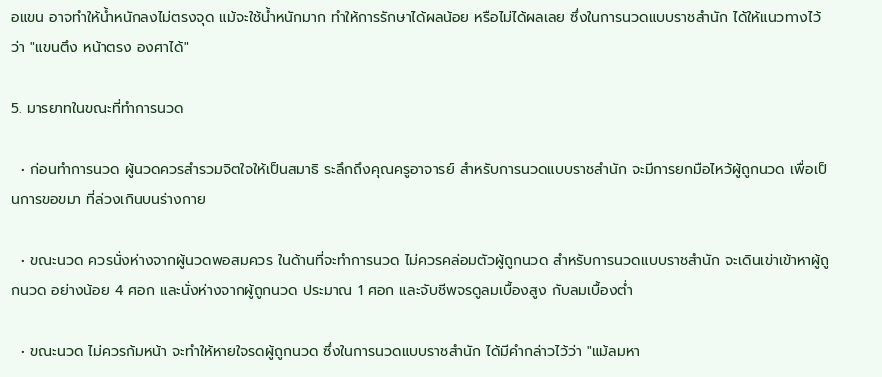อแขน อาจทำให้น้ำหนักลงไม่ตรงจุด แม้จะใช้น้ำหนักมาก ทำให้การรักษาได้ผลน้อย หรือไม่ได้ผลเลย ซึ่งในการนวดแบบราชสำนัก ได้ให้แนวทางไว้ว่า "แขนตึง หน้าตรง องศาได้"

5. มารยาทในขณะที่ทำการนวด

  • ก่อนทำการนวด ผู้นวดควรสำรวมจิตใจให้เป็นสมาธิ ระลึกถึงคุณครูอาจารย์ สำหรับการนวดแบบราชสำนัก จะมีการยกมือไหว้ผู้ถูกนวด เพื่อเป็นการขอขมา ที่ล่วงเกินบนร่างกาย

  • ขณะนวด ควรนั่งห่างจากผู้นวดพอสมควร ในด้านที่จะทำการนวด ไม่ควรคล่อมตัวผู้ถูกนวด สำหรับการนวดแบบราชสำนัก จะเดินเข่าเข้าหาผู้ถูกนวด อย่างน้อย 4 ศอก และนั่งห่างจากผู้ถูกนวด ประมาณ 1 ศอก และจับชีพจรดูลมเบื้องสูง กับลมเบื้องต่ำ

  • ขณะนวด ไม่ควรก้มหน้า จะทำให้หายใจรดผู้ถูกนวด ซึ่งในการนวดแบบราชสำนัก ได้มีคำกล่าวไว้ว่า "แม้ลมหา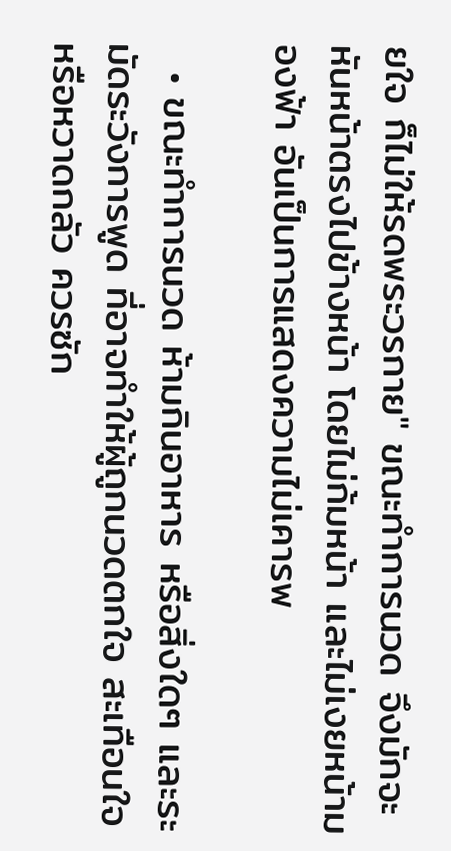ยใจ ก็ไม่ให้รดพระวรกาย" ขณะทำการนวด จึงมักจะหันหน้าตรงไปข้างหน้า โดยไม่ก้มหน้า และไม่เงยหน้ามองฟ้า อันเป็นการแสดงความไม่เคารพ

  • ขณะทำการนวด ห้ามกินอาหาร หรือสิ่งใดๆ และระมัดระวังการพูด ที่อาจทำให้ผู้ถูกนวดตกใจ สะเทือนใจ หรือหวาดกลัว ควรซัก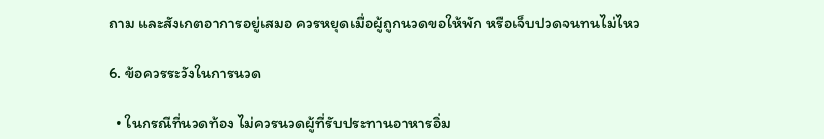ถาม และสังเกตอาการอยู่เสมอ ควรหยุดเมื่อผู้ถูกนวดขอให้พัก หรือเจ็บปวดจนทนไม่ไหว

6. ข้อควรระวังในการนวด

  • ในกรณีที่นวดท้อง ไม่ควรนวดผู้ที่รับประทานอาหารอิ่ม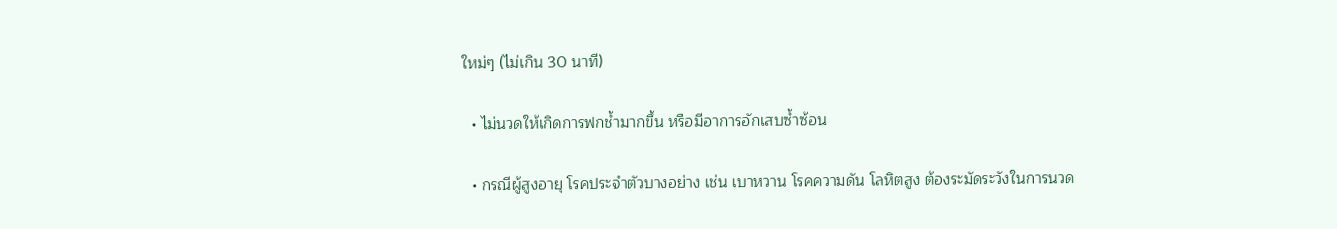ใหม่ๆ (ไม่เกิน 30 นาที)

  • ไม่นวดให้เกิดการฟกช้ำมากขึ้น หรือมีอาการอักเสบซ้ำซ้อน

  • กรณีผู้สูงอายุ โรคประจำตัวบางอย่าง เช่น เบาหวาน โรคความดัน โลหิตสูง ต้องระมัดระวังในการนวด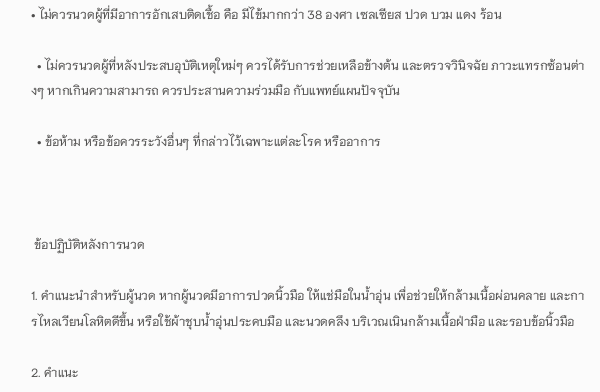• ไม่ควรนวดผู้ที่มีอาการอักเสบติดเชื้อ คือ มีไข้มากกว่า 38 องศา เซลเซียส ปวด บวม แดง ร้อน

  • ไม่ควรนวดผู้ที่หลังประสบอุบัติเหตุใหม่ๆ ควรได้รับการช่วยเหลือข้างต้น และตรวจวินิจฉัย ภาวะแทรกซ้อนต่างๆ หากเกินความสามารถ ควรประสานความร่วมมือ กับแพทย์แผนปัจจุบัน

  • ข้อห้าม หรือข้อควรระวังอื่นๆ ที่กล่าวไว้เฉพาะแต่ละโรค หรืออาการ



 ข้อปฏิบัติหลังการนวด

1. คำแนะนำสำหรับผู้นวด หากผู้นวดมีอาการปวดนิ้วมือ ให้แช่มือในน้ำอุ่น เพื่อช่วยให้กล้ามเนื้อผ่อนคลาย และการไหลเวียนโลหิตดีขึ้น หรือใช้ผ้าชุบน้ำอุ่นประคบมือ และนวดคลึง บริเวณเนินกล้ามเนื้อฝ่ามือ และรอบข้อนิ้วมือ

2. คำแนะ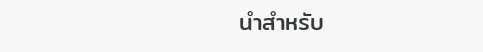นำสำหรับ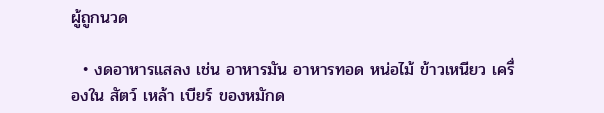ผู้ถูกนวด

  • งดอาหารแสลง เช่น อาหารมัน อาหารทอด หน่อไม้ ข้าวเหนียว เครื่องใน สัตว์ เหล้า เบียร์ ของหมักด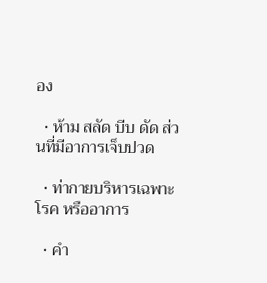อง

  • ห้าม สลัด บีบ ดัด ส่วนที่มีอาการเจ็บปวด

  • ท่ากายบริหารเฉพาะโรค หรืออาการ

  • คำ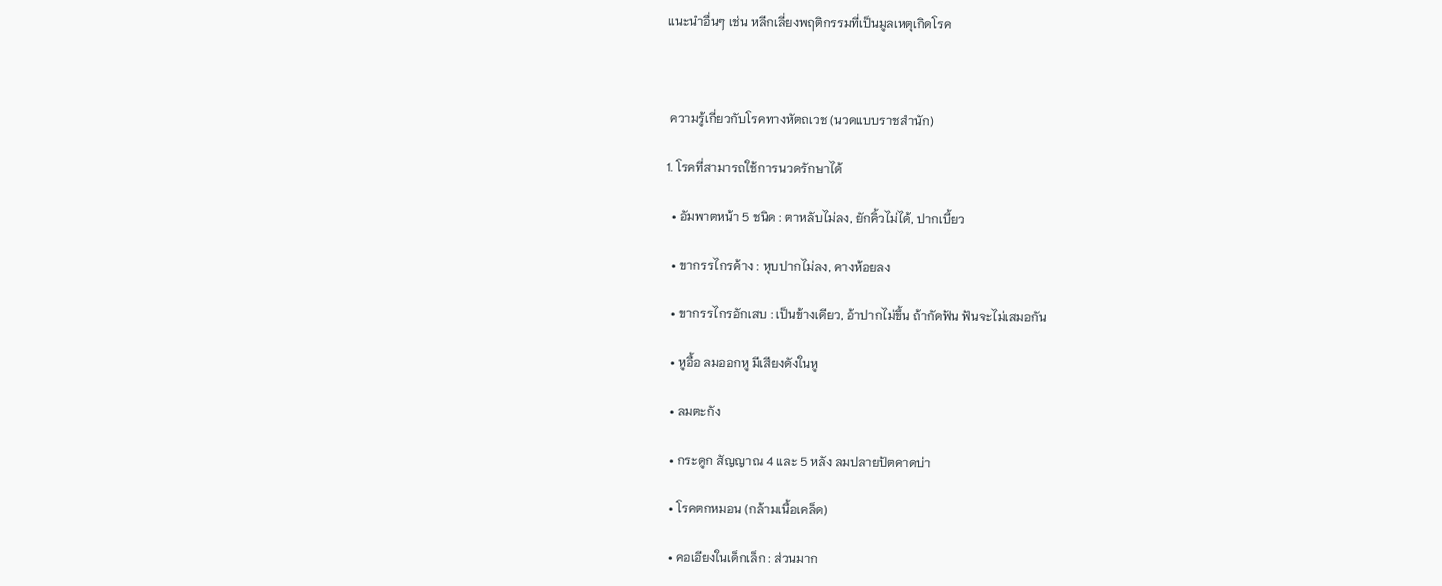แนะนำอื่นๆ เช่น หลีกเลี่ยงพฤติกรรมที่เป็นมูลเหตุเกิดโรค



 ความรู้เกี่ยวกับโรคทางหัตถเวช (นวดแบบราชสำนัก)

1. โรคที่สามารถใช้การนวดรักษาได้

  • อัมพาตหน้า 5 ชนิด : ตาหลับไม่ลง, ยักคิ้วไม่ได้, ปากเบี้ยว

  • ขากรรไกรค้าง : หุบปากไม่ลง, คางห้อยลง

  • ขากรรไกรอักเสบ : เป็นข้างเดียว, อ้าปากไม่ขึ้น ถ้ากัดฟัน ฟันจะไม่เสมอกัน

  • หูอื้อ ลมออกหู มีเสียงดังในหู

  • ลมตะกัง

  • กระดูก สัญญาณ 4 และ 5 หลัง ลมปลายปัตคาดบ่า

  • โรคตกหมอน (กล้ามเนื้อเคล็ด)

  • คอเอียงในเด็กเล็ก : ส่วนมาก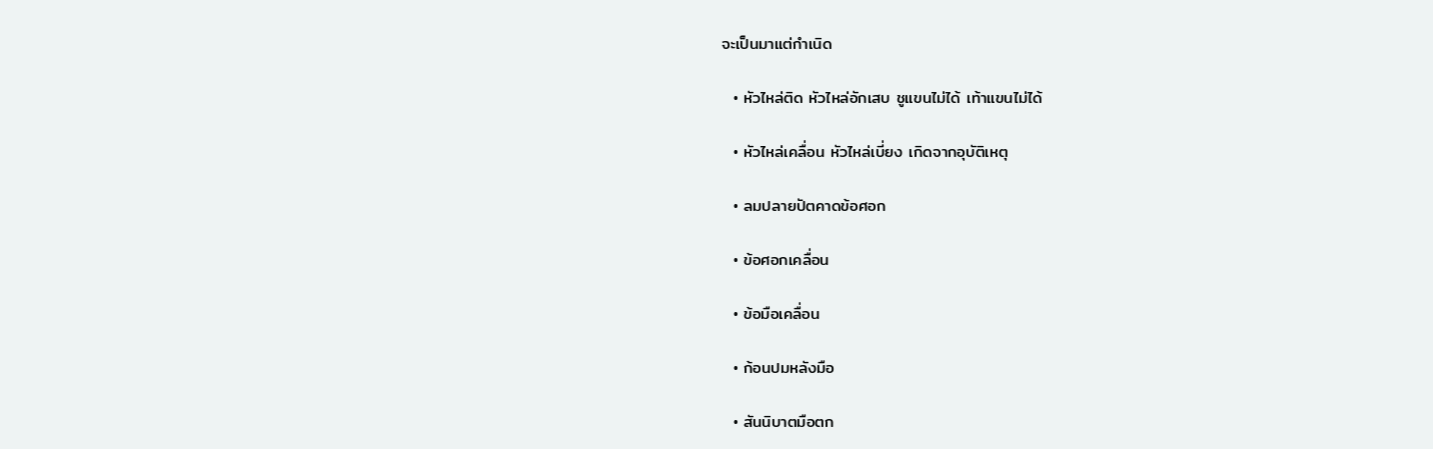จะเป็นมาแต่กำเนิด

  • หัวไหล่ติด หัวไหล่อักเสบ ชูแขนไม่ได้ เท้าแขนไม่ได้

  • หัวไหล่เคลื่อน หัวไหล่เบี่ยง เกิดจากอุบัติเหตุ

  • ลมปลายปัตคาดข้อศอก

  • ข้อศอกเคลื่อน

  • ข้อมือเคลื่อน

  • ก้อนปมหลังมือ

  • สันนิบาตมือตก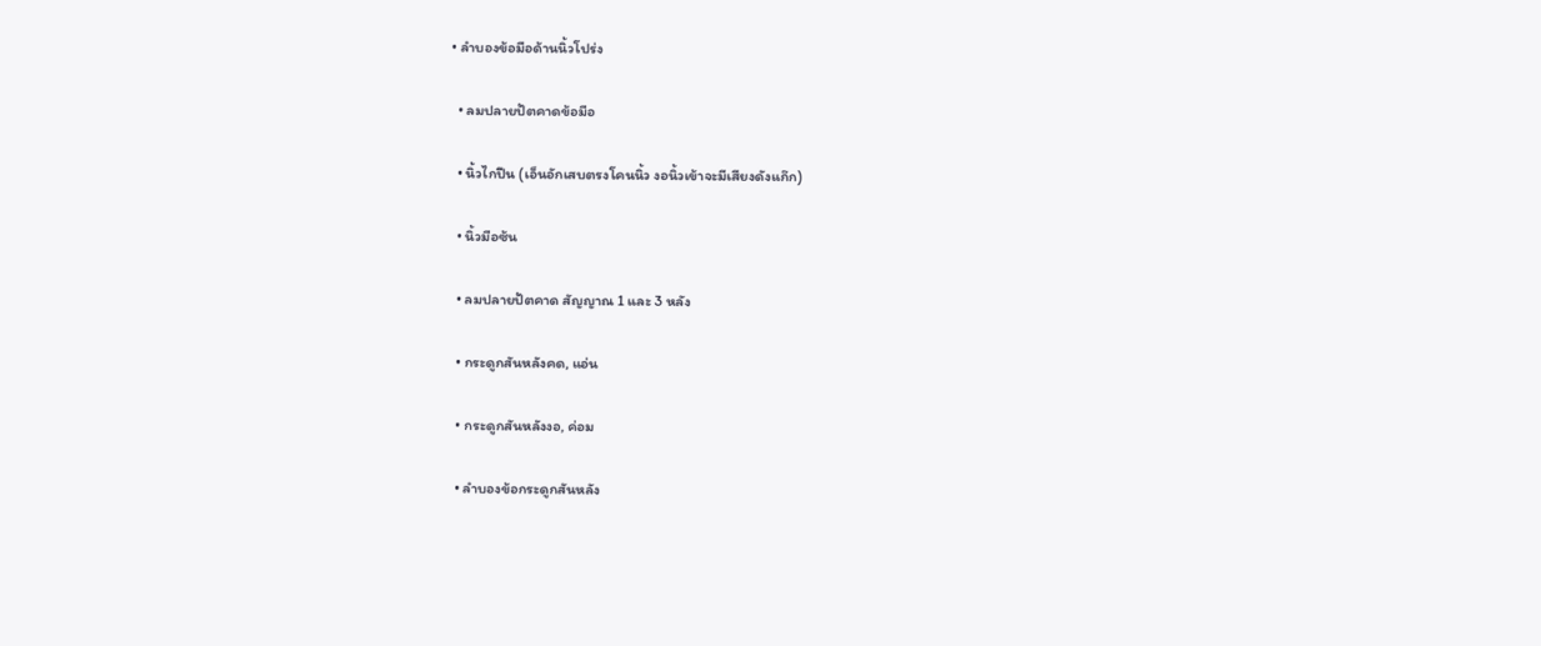• ลำบองข้อมือด้านนิ้วโปร่ง

  • ลมปลายปัตคาดข้อมือ

  • นิ้วไกปืน (เอ็นอักเสบตรงโคนนิ้ว งอนิ้วเข้าจะมีเสียงดังแก๊ก)

  • นิ้วมือซ้น

  • ลมปลายปัตคาด สัญญาณ 1 และ 3 หลัง

  • กระดูกสันหลังคด, แอ่น

  • กระดูกสันหลังงอ, ค่อม

  • ลำบองข้อกระดูกสันหลัง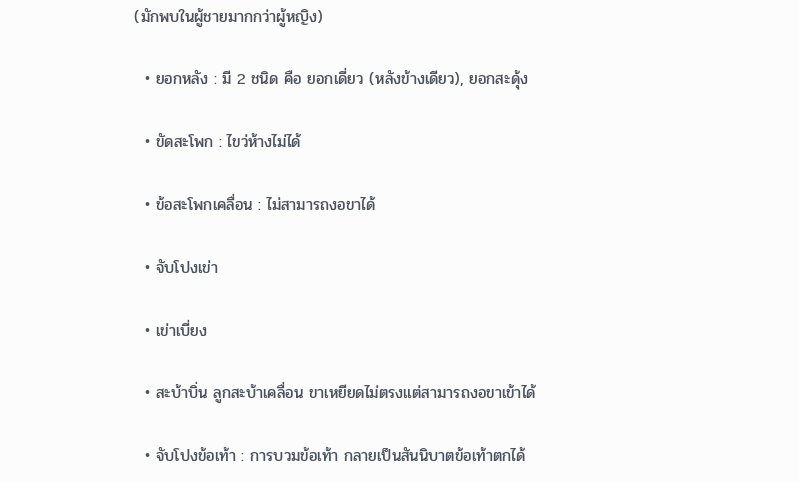(มักพบในผู้ชายมากกว่าผู้หญิง)

  • ยอกหลัง : มี 2 ชนิด คือ ยอกเดี่ยว (หลังข้างเดียว), ยอกสะดุ้ง

  • ขัดสะโพก : ไขว่ห้างไม่ได้

  • ข้อสะโพกเคลื่อน : ไม่สามารถงอขาได้

  • จับโปงเข่า

  • เข่าเบี่ยง

  • สะบ้าบิ่น ลูกสะบ้าเคลื่อน ขาเหยียดไม่ตรงแต่สามารถงอขาเข้าได้

  • จับโปงข้อเท้า : การบวมข้อเท้า กลายเป็นสันนิบาตข้อเท้าตกได้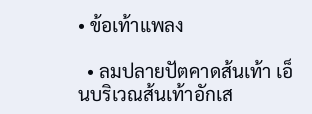• ข้อเท้าแพลง

  • ลมปลายปัตคาดส้นเท้า เอ็นบริเวณส้นเท้าอักเส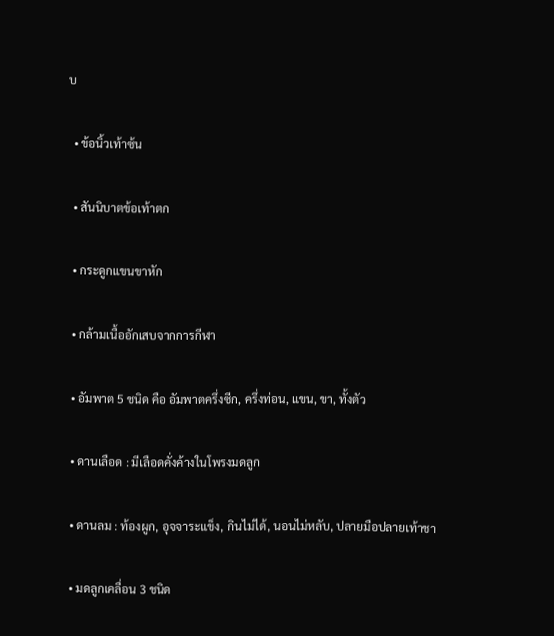บ

  • ข้อนิ้วเท้าซ้น

  • สันนิบาตข้อเท้าตก

  • กระดูกแขนขาหัก

  • กล้ามเนื้ออักเสบจากการกีฬา

  • อัมพาต 5 ชนิด คือ อัมพาตครึ่งซีก, ครึ่งท่อน, แขน, ขา, ทั้งตัว

  • ดานเลือด : มีเลือดคั่งค้างในโพรงมดลูก

  • ดานลม : ท้องผูก, อุจจาระแข็ง, กินไม่ได้, นอนไม่หลับ, ปลายมือปลายเท้าชา

  • มดลูกเคลื่อน 3 ชนิด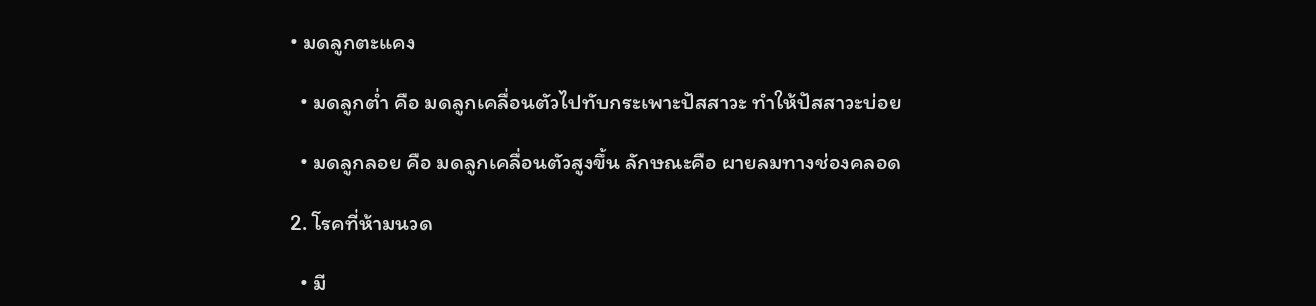• มดลูกตะแคง

  • มดลูกต่ำ คือ มดลูกเคลื่อนตัวไปทับกระเพาะปัสสาวะ ทำให้ปัสสาวะบ่อย

  • มดลูกลอย คือ มดลูกเคลื่อนตัวสูงขึ้น ลักษณะคือ ผายลมทางช่องคลอด

2. โรคที่ห้ามนวด

  • มี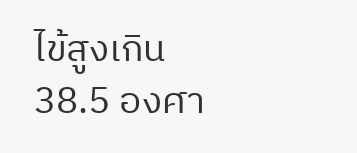ไข้สูงเกิน 38.5 องศา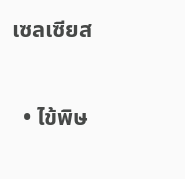เซลเซียส

  • ไข้พิษ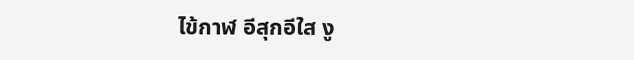ไข้กาฬ อีสุกอีใส งู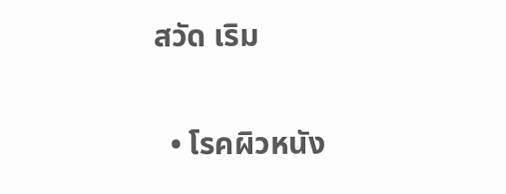สวัด เริม

  • โรคผิวหนัง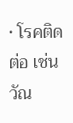• โรคติดต่อ เช่น วัณ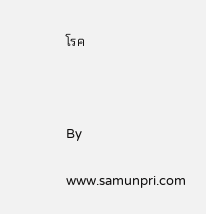โรค



By

www.samunpri.com